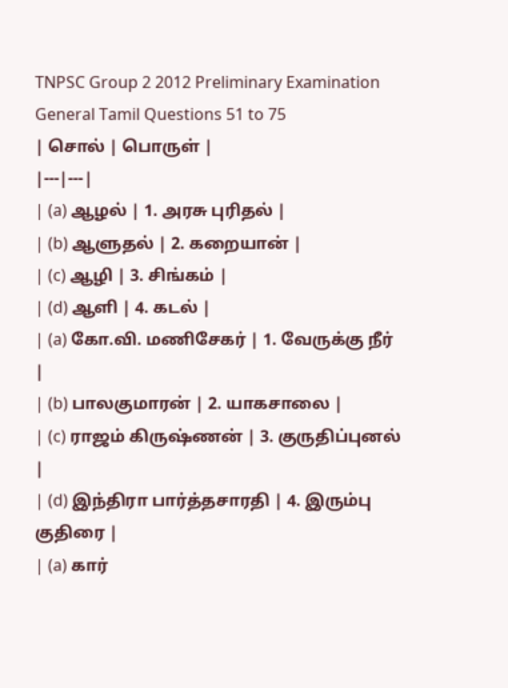TNPSC Group 2 2012 Preliminary Examination
General Tamil Questions 51 to 75
| சொல் | பொருள் |
|---|---|
| (a) ஆழல் | 1. அரசு புரிதல் |
| (b) ஆளுதல் | 2. கறையான் |
| (c) ஆழி | 3. சிங்கம் |
| (d) ஆளி | 4. கடல் |
| (a) கோ.வி. மணிசேகர் | 1. வேருக்கு நீர் |
| (b) பாலகுமாரன் | 2. யாகசாலை |
| (c) ராஜம் கிருஷ்ணன் | 3. குருதிப்புனல் |
| (d) இந்திரா பார்த்தசாரதி | 4. இரும்பு குதிரை |
| (a) கார்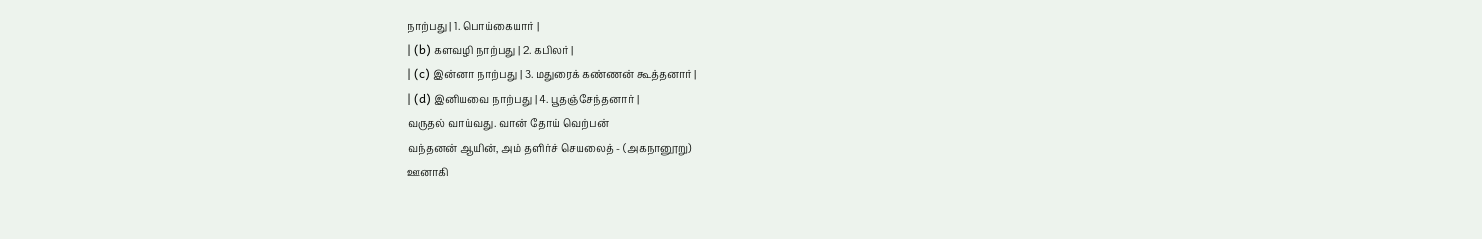நாற்பது | 1. பொய்கையார் |
| (b) களவழி நாற்பது | 2. கபிலர் |
| (c) இன்னா நாற்பது | 3. மதுரைக் கண்ணன் கூத்தனார் |
| (d) இனியவை நாற்பது | 4. பூதஞ்சேந்தனார் |
வருதல் வாய்வது. வான் தோய் வெற்பன்
வந்தனன் ஆயின், அம் தளிர்ச் செயலைத் - (அகநானூறு)
ஊனாகி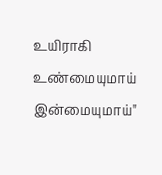உயிராகி உண்மையுமாய் இன்மையுமாய்"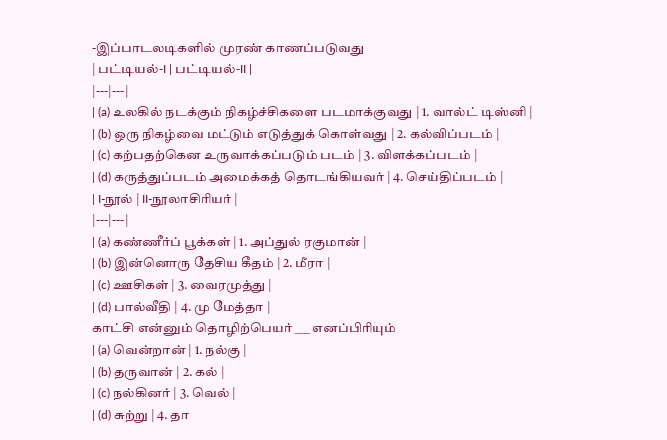-இப்பாடலடிகளில் முரண் காணப்படுவது
| பட்டியல்-I | பட்டியல்-II |
|---|---|
| (a) உலகில் நடக்கும் நிகழ்ச்சிகளை படமாக்குவது | 1. வால்ட் டிஸ்னி |
| (b) ஒரு நிகழ்வை மட்டும் எடுத்துக் கொள்வது | 2. கல்விப்படம் |
| (c) கற்பதற்கென உருவாக்கப்படும் படம் | 3. விளக்கப்படம் |
| (d) கருத்துப்படம் அமைக்கத் தொடங்கியவர் | 4. செய்திப்படம் |
| I-நூல் | II-நூலாசிரியர் |
|---|---|
| (a) கண்ணீர்ப் பூக்கள் | 1. அப்துல் ரகுமான் |
| (b) இன்னொரு தேசிய கீதம் | 2. மீரா |
| (c) ஊசிகள் | 3. வைரமுத்து |
| (d) பால்வீதி | 4. மு மேத்தா |
காட்சி என்னும் தொழிற்பெயர் ___ எனப்பிரியும்
| (a) வென்றான் | 1. நல்கு |
| (b) தருவான் | 2. கல் |
| (c) நல்கினர் | 3. வெல் |
| (d) சுற்று | 4. தா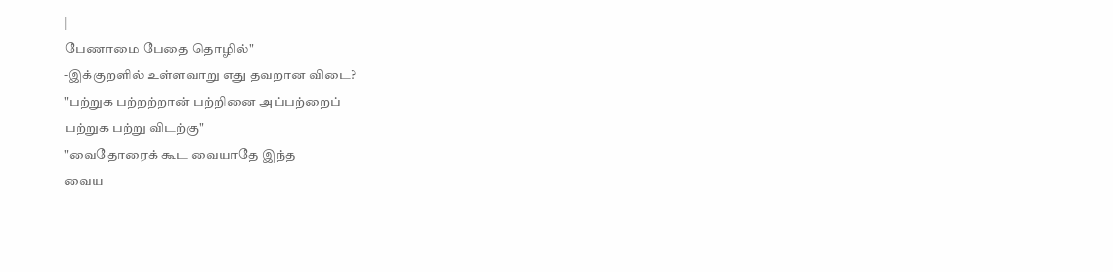|
பேணாமை பேதை தொழில்"
-இக்குறளில் உள்ளவாறு எது தவறான விடை?
"பற்றுக பற்றற்றான் பற்றினை அப்பற்றைப்
பற்றுக பற்று விடற்கு"
"வைதோரைக் கூட வையாதே இந்த
வைய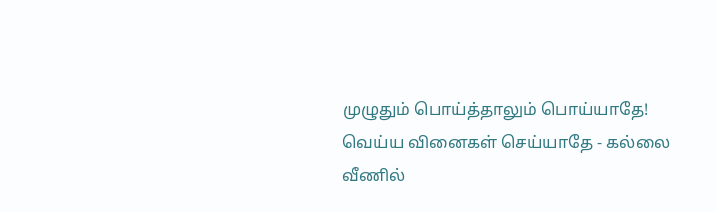முழுதும் பொய்த்தாலும் பொய்யாதே!
வெய்ய வினைகள் செய்யாதே - கல்லை
வீணில்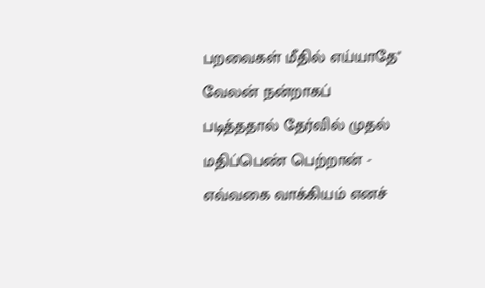பறவைகள் மீதில் எய்யாதே"
வேலன் நன்றாகப் படித்ததால் தேர்வில் முதல் மதிப்பெண் பெற்றான் - எவ்வகை வாக்கியம் எனச்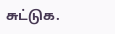சுட்டுக.